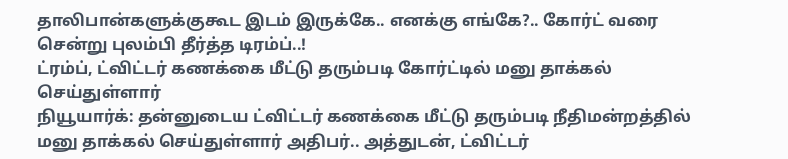தாலிபான்களுக்குகூட இடம் இருக்கே.. எனக்கு எங்கே?.. கோர்ட் வரை சென்று புலம்பி தீர்த்த டிரம்ப்..!
ட்ரம்ப், ட்விட்டர் கணக்கை மீட்டு தரும்படி கோர்ட்டில் மனு தாக்கல் செய்துள்ளார்
நியூயார்க்: தன்னுடைய ட்விட்டர் கணக்கை மீட்டு தரும்படி நீதிமன்றத்தில் மனு தாக்கல் செய்துள்ளார் அதிபர்.. அத்துடன், ட்விட்டர்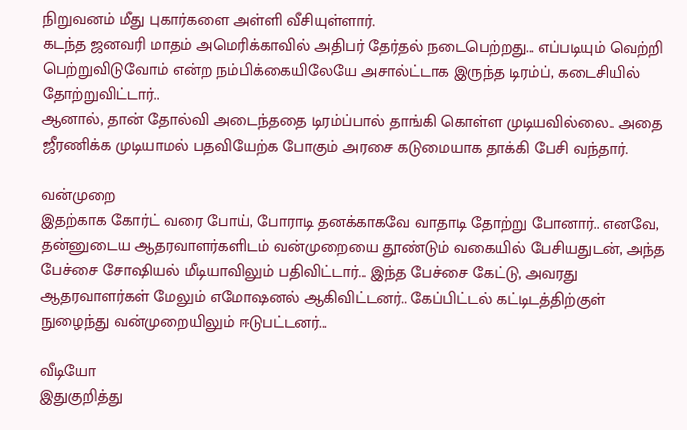நிறுவனம் மீது புகார்களை அள்ளி வீசியுள்ளார்.
கடந்த ஜனவரி மாதம் அமெரிக்காவில் அதிபர் தேர்தல் நடைபெற்றது... எப்படியும் வெற்றி பெற்றுவிடுவோம் என்ற நம்பிக்கையிலேயே அசால்ட்டாக இருந்த டிரம்ப், கடைசியில் தோற்றுவிட்டார்..
ஆனால், தான் தோல்வி அடைந்ததை டிரம்ப்பால் தாங்கி கொள்ள முடியவில்லை.. அதை ஜீரணிக்க முடியாமல் பதவியேற்க போகும் அரசை கடுமையாக தாக்கி பேசி வந்தார்.

வன்முறை
இதற்காக கோர்ட் வரை போய், போராடி தனக்காகவே வாதாடி தோற்று போனார்.. எனவே, தன்னுடைய ஆதரவாளர்களிடம் வன்முறையை தூண்டும் வகையில் பேசியதுடன், அந்த பேச்சை சோஷியல் மீடியாவிலும் பதிவிட்டார்... இந்த பேச்சை கேட்டு, அவரது ஆதரவாளர்கள் மேலும் எமோஷனல் ஆகிவிட்டனர்.. கேப்பிட்டல் கட்டிடத்திற்குள் நுழைந்து வன்முறையிலும் ஈடுபட்டனர்...

வீடியோ
இதுகுறித்து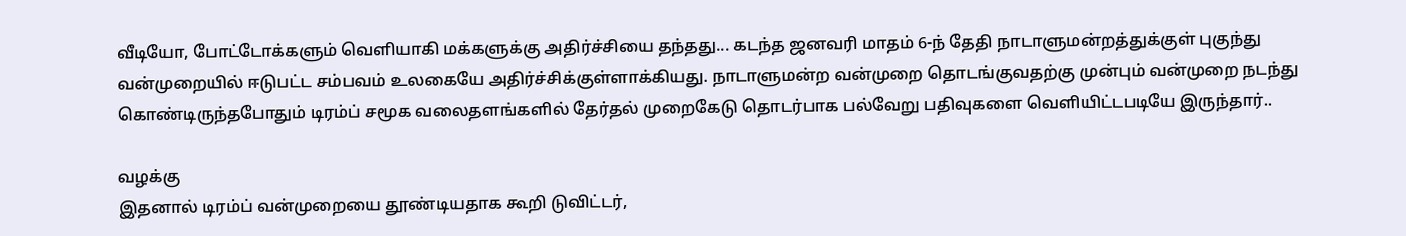வீடியோ, போட்டோக்களும் வெளியாகி மக்களுக்கு அதிர்ச்சியை தந்தது... கடந்த ஜனவரி மாதம் 6-ந் தேதி நாடாளுமன்றத்துக்குள் புகுந்து வன்முறையில் ஈடுபட்ட சம்பவம் உலகையே அதிர்ச்சிக்குள்ளாக்கியது. நாடாளுமன்ற வன்முறை தொடங்குவதற்கு முன்பும் வன்முறை நடந்து கொண்டிருந்தபோதும் டிரம்ப் சமூக வலைதளங்களில் தேர்தல் முறைகேடு தொடர்பாக பல்வேறு பதிவுகளை வெளியிட்டபடியே இருந்தார்..

வழக்கு
இதனால் டிரம்ப் வன்முறையை தூண்டியதாக கூறி டுவிட்டர்,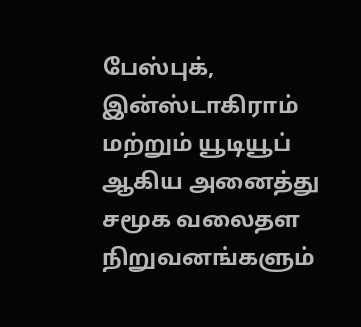பேஸ்புக், இன்ஸ்டாகிராம் மற்றும் யூடியூப் ஆகிய அனைத்து சமூக வலைதள நிறுவனங்களும்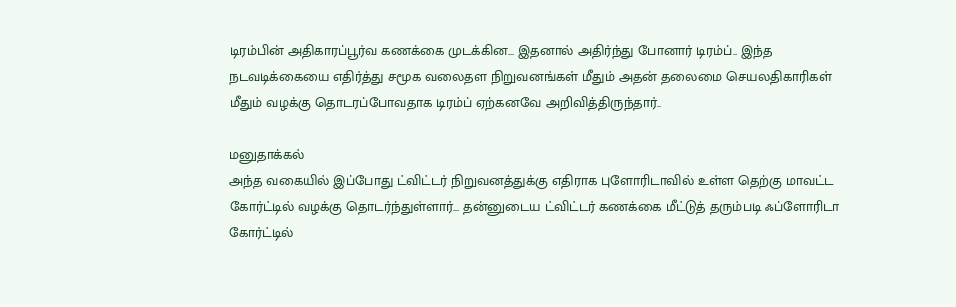டிரம்பின் அதிகாரப்பூர்வ கணக்கை முடக்கின... இதனால் அதிர்ந்து போனார் டிரம்ப்.. இந்த நடவடிக்கையை எதிர்த்து சமூக வலைதள நிறுவனங்கள் மீதும் அதன் தலைமை செயலதிகாரிகள் மீதும் வழக்கு தொடரப்போவதாக டிரம்ப் ஏற்கனவே அறிவித்திருந்தார்..

மனுதாக்கல்
அந்த வகையில் இப்போது ட்விட்டர் நிறுவனத்துக்கு எதிராக புளோரிடாவில் உள்ள தெற்கு மாவட்ட கோர்ட்டில் வழக்கு தொடர்ந்துள்ளார்... தன்னுடைய ட்விட்டர் கணக்கை மீட்டுத் தரும்படி ஃப்ளோரிடா கோர்ட்டில்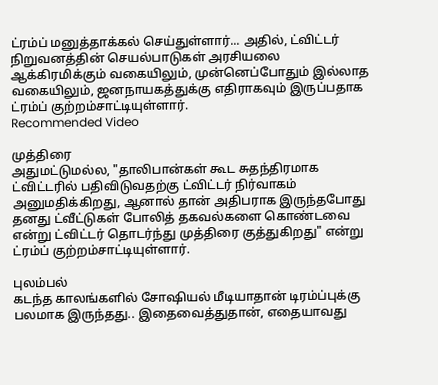ட்ரம்ப் மனுத்தாக்கல் செய்துள்ளார்... அதில், ட்விட்டர் நிறுவனத்தின் செயல்பாடுகள் அரசியலை ஆக்கிரமிக்கும் வகையிலும், முன்னெப்போதும் இல்லாத வகையிலும், ஜனநாயகத்துக்கு எதிராகவும் இருப்பதாக ட்ரம்ப் குற்றம்சாட்டியுள்ளார்.
Recommended Video

முத்திரை
அதுமட்டுமல்ல, "தாலிபான்கள் கூட சுதந்திரமாக ட்விட்டரில் பதிவிடுவதற்கு ட்விட்டர் நிர்வாகம் அனுமதிக்கிறது, ஆனால் தான் அதிபராக இருந்தபோது தனது ட்வீட்டுகள் போலித் தகவல்களை கொண்டவை என்று ட்விட்டர் தொடர்ந்து முத்திரை குத்துகிறது" என்று ட்ரம்ப் குற்றம்சாட்டியுள்ளார்.

புலம்பல்
கடந்த காலங்களில் சோஷியல் மீடியாதான் டிரம்ப்புக்கு பலமாக இருந்தது.. இதைவைத்துதான், எதையாவது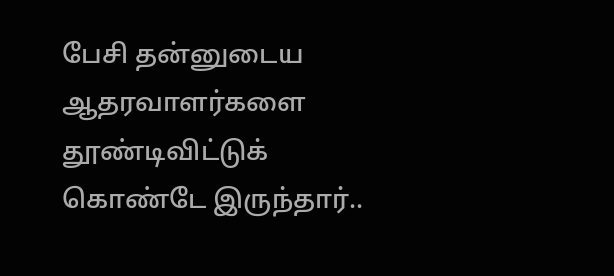பேசி தன்னுடைய ஆதரவாளர்களை தூண்டிவிட்டுக் கொண்டே இருந்தார்..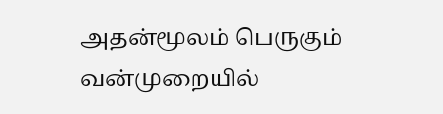அதன்மூலம் பெருகும் வன்முறையில்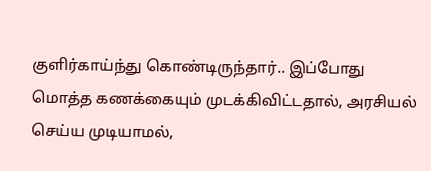குளிர்காய்ந்து கொண்டிருந்தார்.. இப்போது மொத்த கணக்கையும் முடக்கிவிட்டதால், அரசியல் செய்ய முடியாமல்,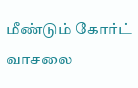மீண்டும் கோர்ட் வாசலை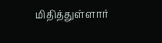மிதித்துள்ளார்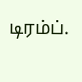டிரம்ப்.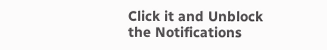Click it and Unblock the Notifications